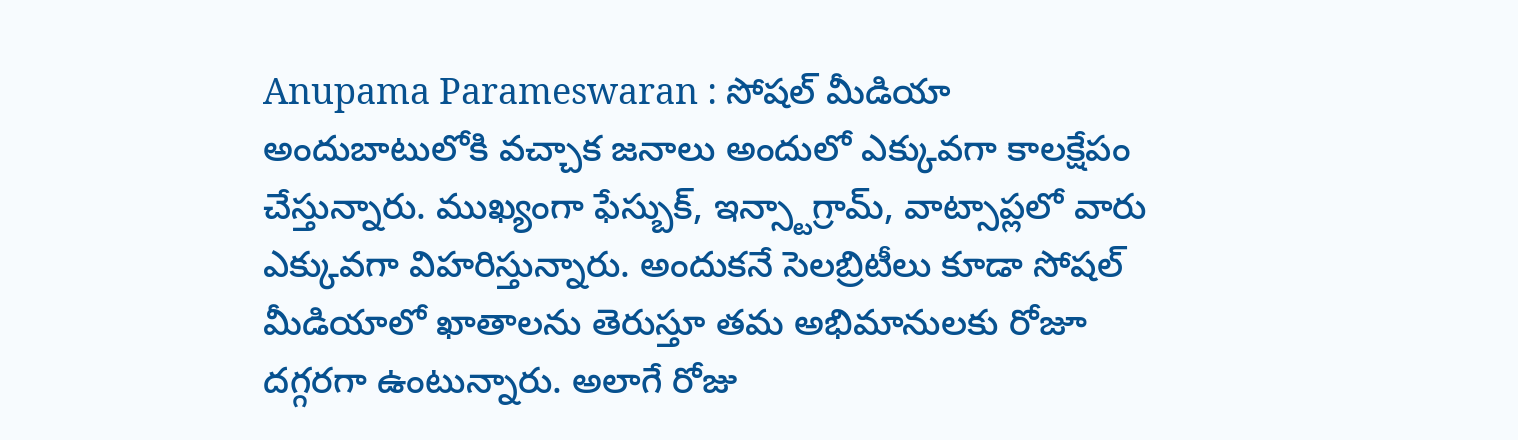Anupama Parameswaran : సోషల్ మీడియా అందుబాటులోకి వచ్చాక జనాలు అందులో ఎక్కువగా కాలక్షేపం చేస్తున్నారు. ముఖ్యంగా ఫేస్బుక్, ఇన్స్టాగ్రామ్, వాట్సాప్లలో వారు ఎక్కువగా విహరిస్తున్నారు. అందుకనే సెలబ్రిటీలు కూడా సోషల్ మీడియాలో ఖాతాలను తెరుస్తూ తమ అభిమానులకు రోజూ దగ్గరగా ఉంటున్నారు. అలాగే రోజు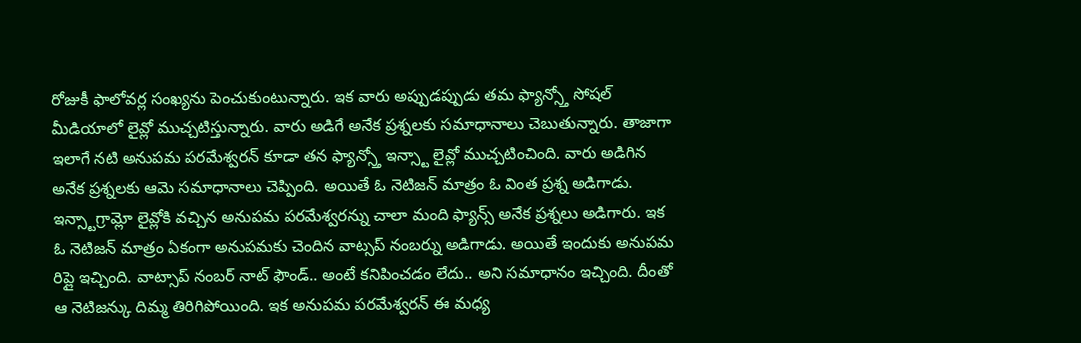రోజుకీ ఫాలోవర్ల సంఖ్యను పెంచుకుంటున్నారు. ఇక వారు అప్పుడప్పుడు తమ ఫ్యాన్స్తో సోషల్ మీడియాలో లైవ్లో ముచ్చటిస్తున్నారు. వారు అడిగే అనేక ప్రశ్నలకు సమాధానాలు చెబుతున్నారు. తాజాగా ఇలాగే నటి అనుపమ పరమేశ్వరన్ కూడా తన ఫ్యాన్స్తో ఇన్స్టా లైవ్లో ముచ్చటించింది. వారు అడిగిన అనేక ప్రశ్నలకు ఆమె సమాధానాలు చెప్పింది. అయితే ఓ నెటిజన్ మాత్రం ఓ వింత ప్రశ్న అడిగాడు.
ఇన్స్టాగ్రామ్లో లైవ్లోకి వచ్చిన అనుపమ పరమేశ్వరన్ను చాలా మంది ఫ్యాన్స్ అనేక ప్రశ్నలు అడిగారు. ఇక ఓ నెటిజన్ మాత్రం ఏకంగా అనుపమకు చెందిన వాట్సప్ నంబర్ను అడిగాడు. అయితే ఇందుకు అనుపమ రిప్లై ఇచ్చింది. వాట్సాప్ నంబర్ నాట్ ఫౌండ్.. అంటే కనిపించడం లేదు.. అని సమాధానం ఇచ్చింది. దీంతో ఆ నెటిజన్కు దిమ్మ తిరిగిపోయింది. ఇక అనుపమ పరమేశ్వరన్ ఈ మధ్య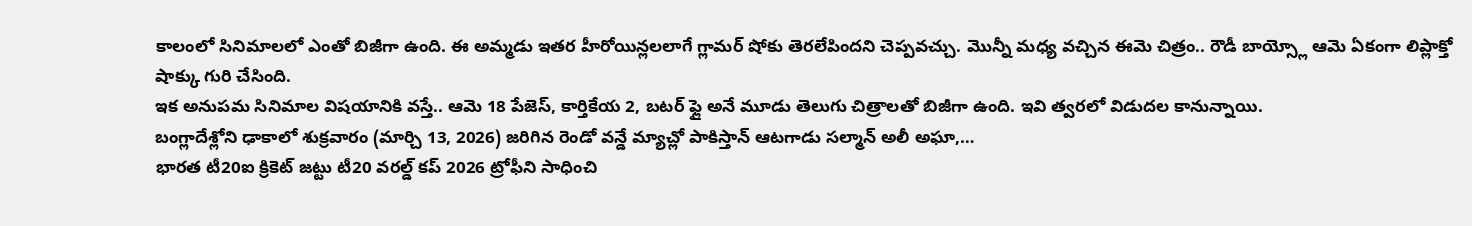కాలంలో సినిమాలలో ఎంతో బిజీగా ఉంది. ఈ అమ్మడు ఇతర హీరోయిన్లలలాగే గ్లామర్ షోకు తెరలేపిందని చెప్పవచ్చు. మొన్నీ మధ్య వచ్చిన ఈమె చిత్రం.. రౌడీ బాయ్స్లో ఆమె ఏకంగా లిప్లాక్తో షాక్కు గురి చేసింది.
ఇక అనుపమ సినిమాల విషయానికి వస్తే.. ఆమె 18 పేజెస్, కార్తికేయ 2, బటర్ ఫ్లై అనే మూడు తెలుగు చిత్రాలతో బిజీగా ఉంది. ఇవి త్వరలో విడుదల కానున్నాయి.
బంగ్లాదేశ్లోని ఢాకాలో శుక్రవారం (మార్చి 13, 2026) జరిగిన రెండో వన్డే మ్యాచ్లో పాకిస్తాన్ ఆటగాడు సల్మాన్ అలీ అఘా,…
భారత టీ20ఐ క్రికెట్ జట్టు టీ20 వరల్డ్ కప్ 2026 ట్రోఫీని సాధించి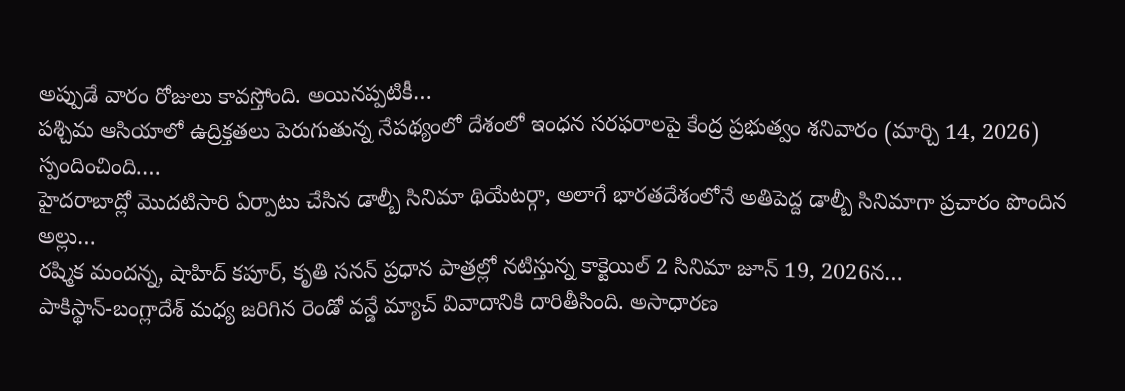అప్పుడే వారం రోజులు కావస్తోంది. అయినప్పటికీ…
పశ్చిమ ఆసియాలో ఉద్రిక్తతలు పెరుగుతున్న నేపథ్యంలో దేశంలో ఇంధన సరఫరాలపై కేంద్ర ప్రభుత్వం శనివారం (మార్చి 14, 2026) స్పందించింది.…
హైదరాబాద్లో మొదటిసారి ఏర్పాటు చేసిన డాల్బీ సినిమా థియేటర్గా, అలాగే భారతదేశంలోనే అతిపెద్ద డాల్బీ సినిమాగా ప్రచారం పొందిన అల్లు…
రష్మిక మందన్న, షాహిద్ కపూర్, కృతి సనన్ ప్రధాన పాత్రల్లో నటిస్తున్న కాక్టెయిల్ 2 సినిమా జూన్ 19, 2026న…
పాకిస్థాన్-బంగ్లాదేశ్ మధ్య జరిగిన రెండో వన్డే మ్యాచ్ వివాదానికి దారితీసింది. అసాధారణ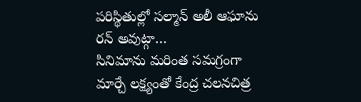పరిస్థితుల్లో సల్మాన్ అలీ ఆఘాను రన్ అవుట్గా…
సినిమాను మరింత సమగ్రంగా మార్చే లక్ష్యంతో కేంద్ర చలనచిత్ర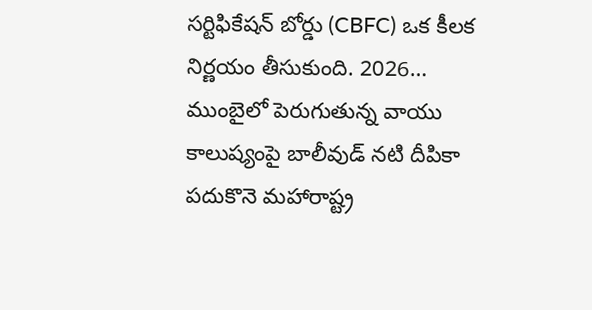సర్టిఫికేషన్ బోర్డు (CBFC) ఒక కీలక నిర్ణయం తీసుకుంది. 2026…
ముంబైలో పెరుగుతున్న వాయు కాలుష్యంపై బాలీవుడ్ నటి దీపికా పదుకొనె మహారాష్ట్ర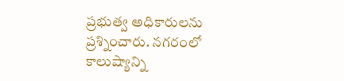ప్రభుత్వ అధికారులను ప్రశ్నించారు. నగరంలో కాలుష్యాన్ని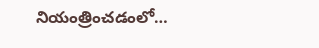నియంత్రించడంలో…